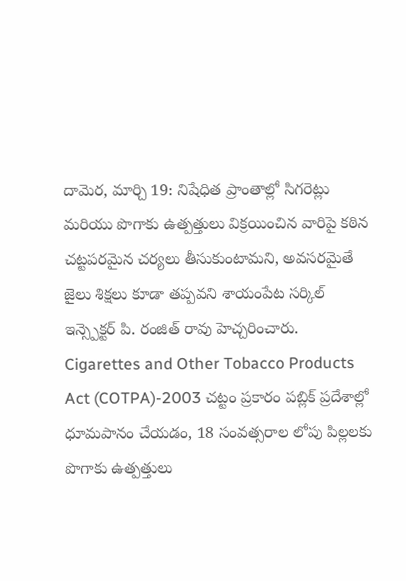దామెర, మార్చి 19: నిషేధిత ప్రాంతాల్లో సిగరెట్లు మరియు పొగాకు ఉత్పత్తులు విక్రయించిన వారిపై కఠిన చట్టపరమైన చర్యలు తీసుకుంటామని, అవసరమైతే జైలు శిక్షలు కూడా తప్పవని శాయంపేట సర్కిల్ ఇన్స్పెక్టర్ పి. రంజిత్ రావు హెచ్చరించారు.
Cigarettes and Other Tobacco Products Act (COTPA)-2003 చట్టం ప్రకారం పబ్లిక్ ప్రదేశాల్లో ధూమపానం చేయడం, 18 సంవత్సరాల లోపు పిల్లలకు పొగాకు ఉత్పత్తులు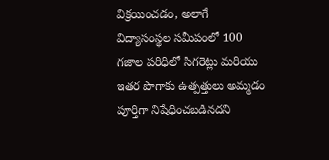విక్రయించడం, అలాగే విద్యాసంస్థల సమీపంలో 100 గజాల పరిధిలో సిగరెట్లు మరియు ఇతర పొగాకు ఉత్పత్తులు అమ్మడం పూర్తిగా నిషేధించబడినదని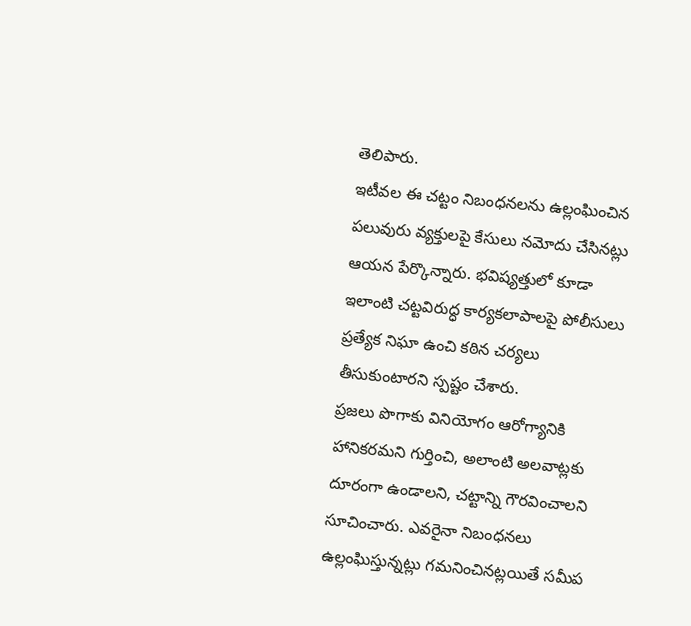తెలిపారు.
ఇటీవల ఈ చట్టం నిబంధనలను ఉల్లంఘించిన పలువురు వ్యక్తులపై కేసులు నమోదు చేసినట్లు ఆయన పేర్కొన్నారు. భవిష్యత్తులో కూడా ఇలాంటి చట్టవిరుద్ధ కార్యకలాపాలపై పోలీసులు ప్రత్యేక నిఘా ఉంచి కఠిన చర్యలు తీసుకుంటారని స్పష్టం చేశారు.
ప్రజలు పొగాకు వినియోగం ఆరోగ్యానికి హానికరమని గుర్తించి, అలాంటి అలవాట్లకు దూరంగా ఉండాలని, చట్టాన్ని గౌరవించాలని సూచించారు. ఎవరైనా నిబంధనలు ఉల్లంఘిస్తున్నట్లు గమనించినట్లయితే సమీప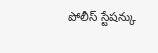పోలీస్ స్టేషన్కు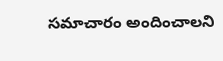సమాచారం అందించాలని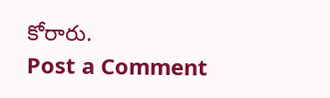కోరారు.
Post a Comment